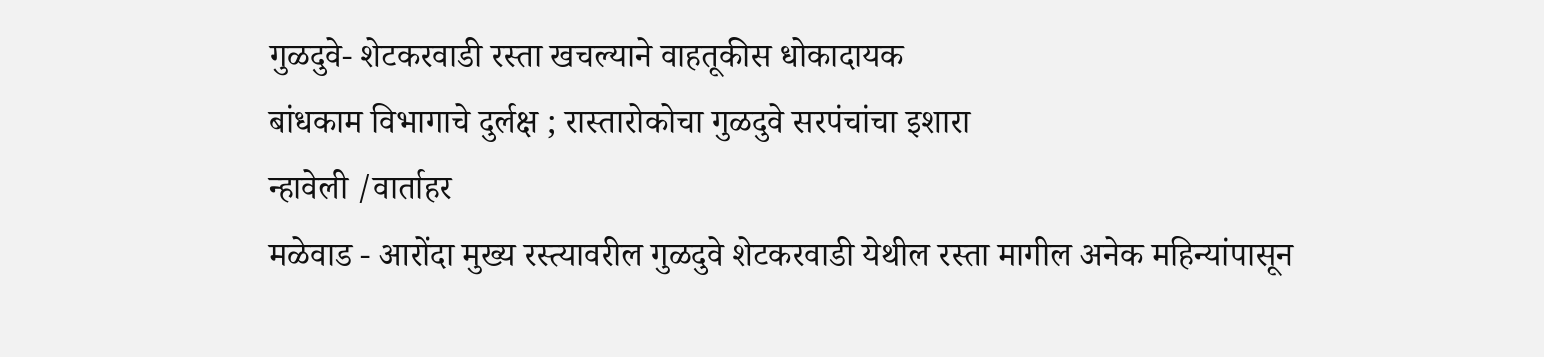गुळदुवे- शेटकरवाडी रस्ता खचल्याने वाहतूकीस धोकादायक
बांधकाम विभागाचे दुर्लक्ष ; रास्तारोकोचा गुळदुवे सरपंचांचा इशारा
न्हावेली /वार्ताहर
मळेवाड - आरोंदा मुख्य रस्त्यावरील गुळदुवे शेटकरवाडी येथील रस्ता मागील अनेक महिन्यांपासून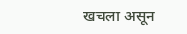खचला असून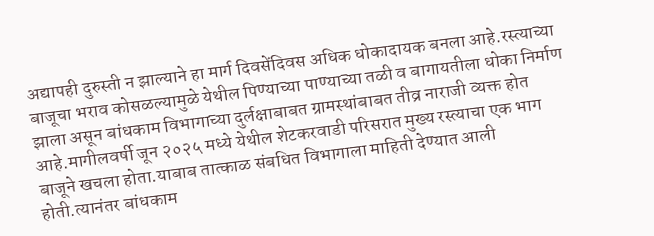अद्यापही दुरुस्ती न झाल्याने हा मार्ग दिवसेंदिवस अधिक धोकादायक बनला आहे.रस्त्याच्या बाजूचा भराव कोसळल्यामुळे येथील पिण्याच्या पाण्याच्या तळी व बागायतीला धोका निर्माण झाला असून बांधकाम विभागाच्या दुर्लक्षाबाबत ग्रामस्थांबाबत तीव्र नाराजी व्यक्त होत आहे.मागीलवर्षी जून २०२५ मध्ये येथील शेटकरवाडी परिसरात मुख्य रस्त्याचा एक भाग बाजूने खचला होता.याबाब तात्काळ संबधित विभागाला माहिती देण्यात आली होती.त्यानंतर बांधकाम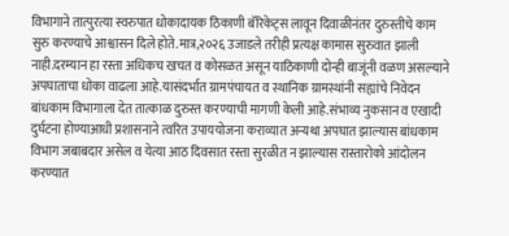विभागाने तात्पुरत्या स्वरुपात धोकादायक ठिकाणी बॅरिकेट्स लावून दिवाळीनंतर दुरुस्तीचे काम सुरु करण्याचे आश्वासन दिले होते.मात्र,२०२६ उजाडले तरीही प्रत्यक्ष कामास सुरुवात झाली नाही.दरम्यान हा रस्ता अधिकच खचत व कोसळत असून याठिकाणी दोन्ही बाजूंनी वळण असल्याने अपघाताचा धोका वाढला आहे.यासंदर्भात ग्रामपंचायत व स्थानिक ग्रामस्थांनी सह्यांचे निवेदन बांधकाम विभागाला देत तात्काळ दुरुस्त करण्याची मागणी केली आहे.संभाव्य नुकसान व एखादी दुर्घटना होण्याआधी प्रशासनाने त्वरित उपाययोजना कराव्यात अन्यथा अपघात झाल्यास बांधकाम विभाग जबाबदार असेल व येत्या आठ दिवसात रस्ता सुरळीत न झाल्यास रास्तारोको आंदोलन करण्यात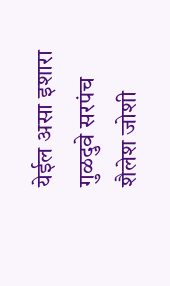येईल असा इशारा गुळदुवे सरपंच शैलेश जोशी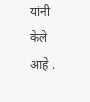यांनी केले आहे .